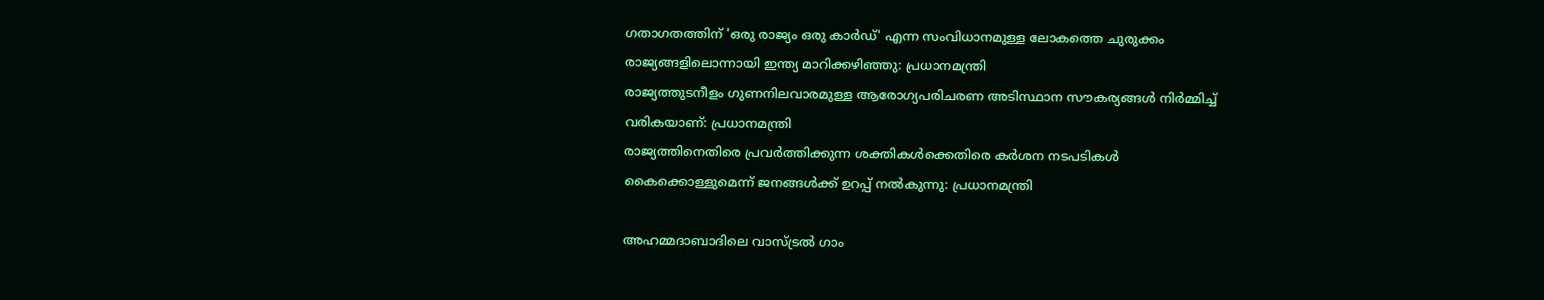ഗതാഗതത്തിന് 'ഒരു രാജ്യം ഒരു കാര്‍ഡ്' എന്ന സംവിധാനമുള്ള ലോകത്തെ ചുരുക്കം രാജ്യങ്ങളിലൊന്നായി ഇന്ത്യ മാറിക്കഴിഞ്ഞു: പ്രധാനമന്ത്രി
രാജ്യത്തുടനീളം ഗുണനിലവാരമുള്ള ആരോഗ്യപരിചരണ അടിസ്ഥാന സൗകര്യങ്ങള്‍ നിര്‍മ്മിച്ച് വരികയാണ്: പ്രധാനമന്ത്രി
രാജ്യത്തിനെതിരെ പ്രവര്‍ത്തിക്കുന്ന ശക്തികള്‍ക്കെതിരെ കര്‍ശന നടപടികള്‍ കൈക്കൊള്ളുമെന്ന് ജനങ്ങള്‍ക്ക് ഉറപ്പ് നൽകുന്നു: പ്രധാനമന്ത്രി

അഹമ്മദാബാദിലെ വാസ്ട്രല്‍ ഗാം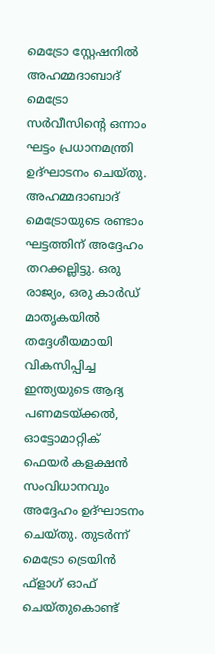മെട്രോ സ്റ്റേഷനില്‍ അഹമ്മദാബാദ് മെട്രോ സര്‍വീസിന്റെ ഒന്നാം ഘട്ടം പ്രധാനമന്ത്രി ഉദ്ഘാടനം ചെയ്തു. അഹമ്മദാബാദ് മെട്രോയുടെ രണ്ടാം ഘട്ടത്തിന് അദ്ദേഹം തറക്കല്ലിട്ടു. ഒരു രാജ്യം, ഒരു കാര്‍ഡ് മാതൃകയില്‍  തദ്ദേശീയമായി വികസിപ്പിച്ച ഇന്ത്യയുടെ ആദ്യ പണമടയ്ക്കല്‍, ഓട്ടോമാറ്റിക് ഫെയര്‍ കളക്ഷന്‍ സംവിധാനവും അദ്ദേഹം ഉദ്ഘാടനം ചെയ്തു. തുടര്‍ന്ന് മെട്രോ ട്രെയിന്‍  ഫ്‌ളാഗ് ഓഫ് ചെയ്തുകൊണ്ട്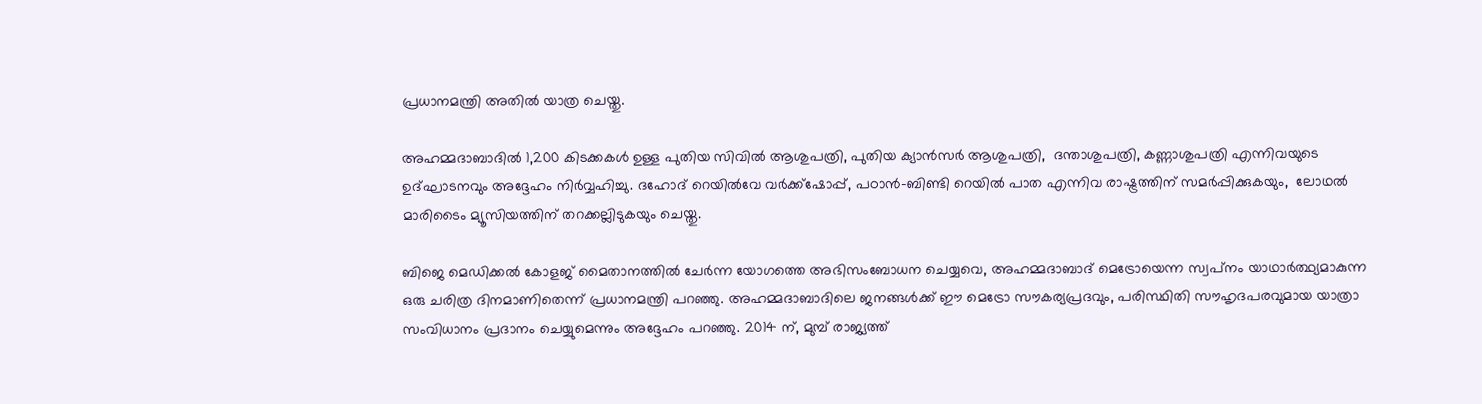പ്രധാനമന്ത്രി അതില്‍ യാത്ര ചെയ്തു.

അഹമ്മദാബാദില്‍ 1,200 കിടക്കകള്‍ ഉള്ള പുതിയ സിവില്‍ ആശുപത്രി, പുതിയ ക്യാന്‍സര്‍ ആശുപത്രി,  ദന്താശുപത്രി, കണ്ണാശുപത്രി എന്നിവയുടെ ഉദ്ഘാടനവും അദ്ദേഹം നിര്‍വ്വഹിച്ചു. ദഹോദ് റെയില്‍വേ വര്‍ക്ക്‌ഷോപ്പ്, പഠാന്‍-ബിണ്ടി റെയില്‍ പാത എന്നിവ രാഷ്ട്രത്തിന് സമര്‍പ്പിക്കുകയും,  ലോഥല്‍ മാരിടൈം മ്യൂസിയത്തിന് തറക്കല്ലിടുകയും ചെയ്തു.

ബിജെ മെഡിക്കല്‍ കോളജ് മൈതാനത്തില്‍ ചേര്‍ന്ന യോഗത്തെ അഭിസംബോധന ചെയ്യവെ, അഹമ്മദാബാദ് മെട്രോയെന്ന സ്വപ്‌നം യാഥാര്‍ത്ഥ്യമാകുന്ന ഒരു ചരിത്ര ദിനമാണിതെന്ന് പ്രധാനമന്ത്രി പറഞ്ഞു. അഹമ്മദാബാദിലെ ജനങ്ങള്‍ക്ക് ഈ മെട്രോ സൗകര്യപ്രദവും, പരിസ്ഥിതി സൗഹൃദപരവുമായ യാത്രാ സംവിധാനം പ്രദാനം ചെയ്യുമെന്നും അദ്ദേഹം പറഞ്ഞു. 2014 ന്, മുമ്പ് രാജ്യത്ത്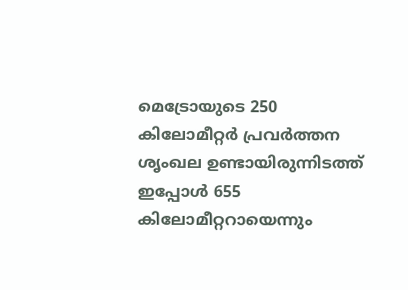മെട്രോയുടെ 250 കിലോമീറ്റര്‍ പ്രവര്‍ത്തന ശൃംഖല ഉണ്ടായിരുന്നിടത്ത് ഇപ്പോള്‍ 655 കിലോമീറ്ററായെന്നും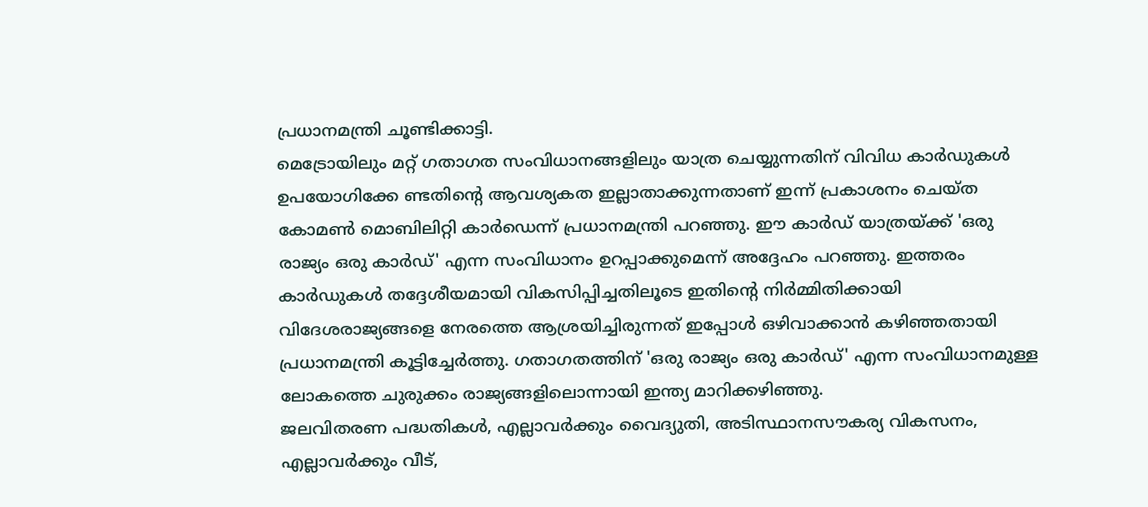പ്രധാനമന്ത്രി ചൂണ്ടിക്കാട്ടി.
മെട്രോയിലും മറ്റ് ഗതാഗത സംവിധാനങ്ങളിലും യാത്ര ചെയ്യുന്നതിന് വിവിധ കാര്‍ഡുകള്‍ ഉപയോഗിക്കേ ണ്ടതിന്റെ ആവശ്യകത ഇല്ലാതാക്കുന്നതാണ് ഇന്ന് പ്രകാശനം ചെയ്ത കോമണ്‍ മൊബിലിറ്റി കാര്‍ഡെന്ന് പ്രധാനമന്ത്രി പറഞ്ഞു. ഈ കാര്‍ഡ് യാത്രയ്ക്ക് 'ഒരു രാജ്യം ഒരു കാര്‍ഡ്' എന്ന സംവിധാനം ഉറപ്പാക്കുമെന്ന് അദ്ദേഹം പറഞ്ഞു. ഇത്തരം കാര്‍ഡുകള്‍ തദ്ദേശീയമായി വികസിപ്പിച്ചതിലൂടെ ഇതിന്റെ നിര്‍മ്മിതിക്കായി വിദേശരാജ്യങ്ങളെ നേരത്തെ ആശ്രയിച്ചിരുന്നത് ഇപ്പോള്‍ ഒഴിവാക്കാന്‍ കഴിഞ്ഞതായി പ്രധാനമന്ത്രി കൂട്ടിച്ചേര്‍ത്തു. ഗതാഗതത്തിന് 'ഒരു രാജ്യം ഒരു കാര്‍ഡ്' എന്ന സംവിധാനമുള്ള ലോകത്തെ ചുരുക്കം രാജ്യങ്ങളിലൊന്നായി ഇന്ത്യ മാറിക്കഴിഞ്ഞു.
ജലവിതരണ പദ്ധതികള്‍, എല്ലാവര്‍ക്കും വൈദ്യുതി, അടിസ്ഥാനസൗകര്യ വികസനം, എല്ലാവര്‍ക്കും വീട്,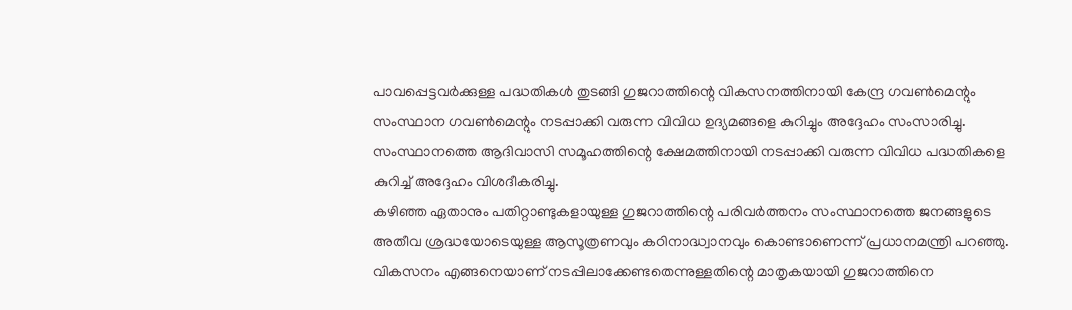പാവപ്പെട്ടവര്‍ക്കുള്ള പദ്ധതികള്‍ തുടങ്ങി ഗുജറാത്തിന്റെ വികസനത്തിനായി കേന്ദ്ര ഗവണ്‍മെന്റും സംസ്ഥാന ഗവണ്‍മെന്റും നടപ്പാക്കി വരുന്ന വിവിധ ഉദ്യമങ്ങളെ കുറിച്ചും അദ്ദേഹം സംസാരിച്ചു. സംസ്ഥാനത്തെ ആദിവാസി സമൂഹത്തിന്റെ ക്ഷേമത്തിനായി നടപ്പാക്കി വരുന്ന വിവിധ പദ്ധതികളെ കുറിച്ച് അദ്ദേഹം വിശദീകരിച്ചു.
കഴിഞ്ഞ ഏതാനും പതിറ്റാണ്ടുകളായുള്ള ഗുജറാത്തിന്റെ പരിവര്‍ത്തനം സംസ്ഥാനത്തെ ജനങ്ങളുടെ അതീവ ശ്രദ്ധയോടെയുള്ള ആസൂത്രണവും കഠിനാദ്ധ്വാനവും കൊണ്ടാണെന്ന് പ്രധാനമന്ത്രി പറഞ്ഞു. വികസനം എങ്ങനെയാണ് നടപ്പിലാക്കേണ്ടതെന്നുള്ളതിന്റെ മാതൃകയായി ഗുജറാത്തിനെ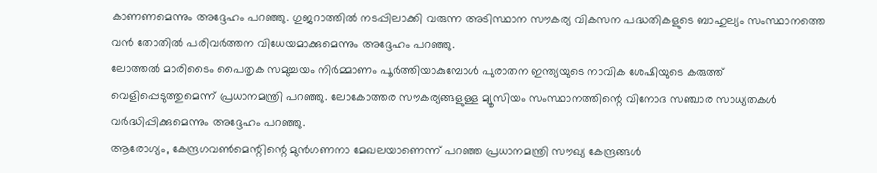കാണണമെന്നും അദ്ദേഹം പറഞ്ഞു. ഗുജറാത്തില്‍ നടപ്പിലാക്കി വരുന്ന അടിസ്ഥാന സൗകര്യ വികസന പദ്ധതികളുടെ ബാഹുല്യം സംസ്ഥാനത്തെ വന്‍ തോതില്‍ പരിവര്‍ത്തന വിധേയമാക്കുമെന്നും അദ്ദേഹം പറഞ്ഞു.
ലോത്തല്‍ മാരിടൈം പൈതൃക സമുച്ചയം നിര്‍മ്മാണം പൂര്‍ത്തിയാകുമ്പോള്‍ പുരാതന ഇന്ത്യയുടെ നാവിക ശേഷിയുടെ കരുത്ത് വെളിപ്പെടുത്തുമെന്ന് പ്രധാനമന്ത്രി പറഞ്ഞു. ലോകോത്തര സൗകര്യങ്ങളുള്ള മ്യൂസിയം സംസ്ഥാനത്തിന്റെ വിനോദ സഞ്ചാര സാധ്യതകള്‍ വര്‍ദ്ധിപ്പിക്കുമെന്നും അദ്ദേഹം പറഞ്ഞു.
ആരോഗ്യം, കേന്ദ്രഗവണ്‍മെന്റിന്റെ മുന്‍ഗണനാ മേഖലയാണെന്ന് പറഞ്ഞ പ്രധാനമന്ത്രി സൗഖ്യ കേന്ദ്രങ്ങള്‍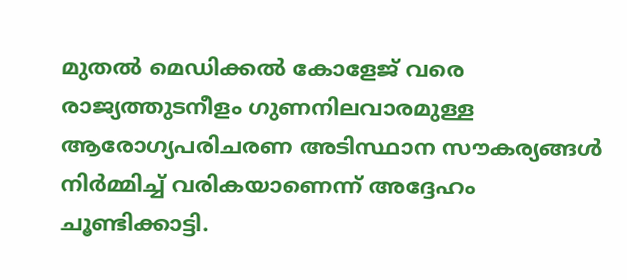മുതല്‍ മെഡിക്കല്‍ കോളേജ് വരെ രാജ്യത്തുടനീളം ഗുണനിലവാരമുള്ള ആരോഗ്യപരിചരണ അടിസ്ഥാന സൗകര്യങ്ങള്‍ നിര്‍മ്മിച്ച് വരികയാണെന്ന് അദ്ദേഹം ചൂണ്ടിക്കാട്ടി.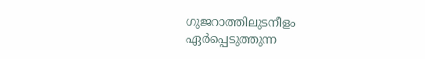ഗുജറാത്തിലുടനീളം ഏര്‍പ്പെടുത്തുന്ന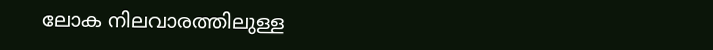ലോക നിലവാരത്തിലുള്ള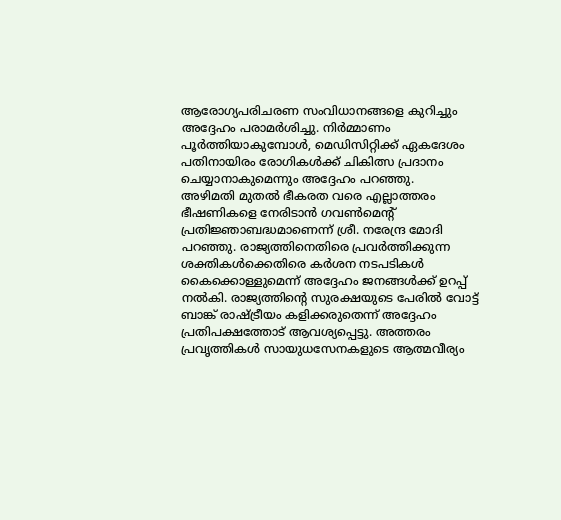ആരോഗ്യപരിചരണ സംവിധാനങ്ങളെ കുറിച്ചും അദ്ദേഹം പരാമര്‍ശിച്ചു. നിര്‍മ്മാണം പൂര്‍ത്തിയാകുമ്പോള്‍, മെഡിസിറ്റിക്ക് ഏകദേശം പതിനായിരം രോഗികള്‍ക്ക് ചികിത്സ പ്രദാനം ചെയ്യാനാകുമെന്നും അദ്ദേഹം പറഞ്ഞു.
അഴിമതി മുതല്‍ ഭീകരത വരെ എല്ലാത്തരം ഭീഷണികളെ നേരിടാന്‍ ഗവണ്‍മെന്റ് പ്രതിജ്ഞാബദ്ധമാണെന്ന് ശ്രീ. നരേന്ദ്ര മോദി പറഞ്ഞു. രാജ്യത്തിനെതിരെ പ്രവര്‍ത്തിക്കുന്ന ശക്തികള്‍ക്കെതിരെ കര്‍ശന നടപടികള്‍ കൈക്കൊള്ളുമെന്ന് അദ്ദേഹം ജനങ്ങള്‍ക്ക് ഉറപ്പ് നല്‍കി. രാജ്യത്തിന്റെ സുരക്ഷയുടെ പേരില്‍ വോട്ട് ബാങ്ക് രാഷ്ട്രീയം കളിക്കരുതെന്ന് അദ്ദേഹം പ്രതിപക്ഷത്തോട് ആവശ്യപ്പെട്ടു. അത്തരം പ്രവൃത്തികള്‍ സായുധസേനകളുടെ ആത്മവീര്യം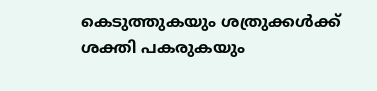കെടുത്തുകയും ശത്രുക്കള്‍ക്ക് ശക്തി പകരുകയും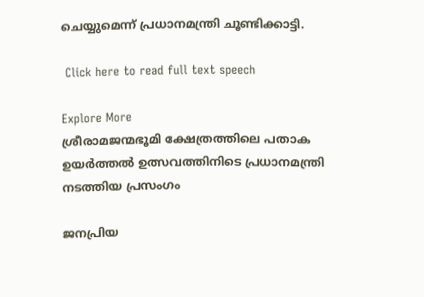ചെയ്യുമെന്ന് പ്രധാനമന്ത്രി ചൂണ്ടിക്കാട്ടി.

 Click here to read full text speech

Explore More
ശ്രീരാമജന്മഭൂമി ക്ഷേത്രത്തിലെ പതാക ഉയർത്തൽ ഉത്സവത്തിനിടെ പ്രധാനമന്ത്രി നടത്തിയ പ്രസംഗം

ജനപ്രിയ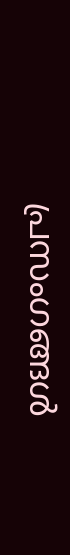പ്രസംഗങ്ങൾ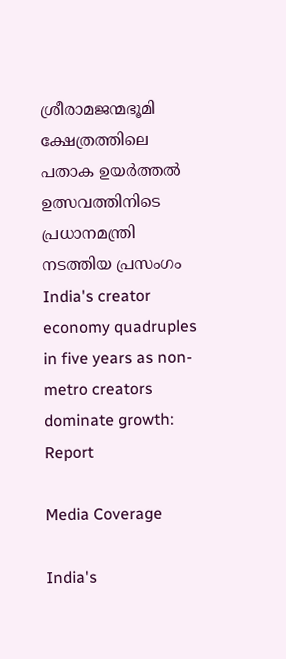ശ്രീരാമജന്മഭൂമി ക്ഷേത്രത്തിലെ പതാക ഉയർത്തൽ ഉത്സവത്തിനിടെ പ്രധാനമന്ത്രി നടത്തിയ പ്രസംഗം
India's creator economy quadruples in five years as non-metro creators dominate growth: Report

Media Coverage

India's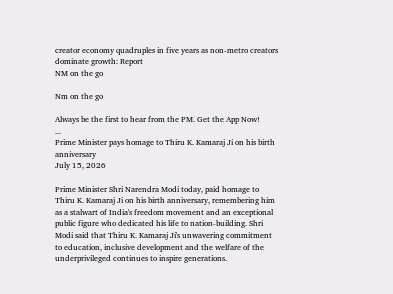creator economy quadruples in five years as non-metro creators dominate growth: Report
NM on the go

Nm on the go

Always be the first to hear from the PM. Get the App Now!
...
Prime Minister pays homage to Thiru K. Kamaraj Ji on his birth anniversary
July 15, 2026

Prime Minister Shri Narendra Modi today, paid homage to Thiru K. Kamaraj Ji on his birth anniversary, remembering him as a stalwart of India's freedom movement and an exceptional public figure who dedicated his life to nation-building. Shri Modi said that Thiru K. Kamaraj Ji's unwavering commitment to education, inclusive development and the welfare of the underprivileged continues to inspire generations.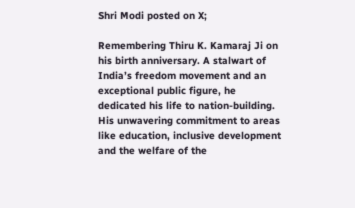Shri Modi posted on X;

Remembering Thiru K. Kamaraj Ji on his birth anniversary. A stalwart of India’s freedom movement and an exceptional public figure, he dedicated his life to nation-building. His unwavering commitment to areas like education, inclusive development and the welfare of the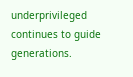underprivileged continues to guide generations.